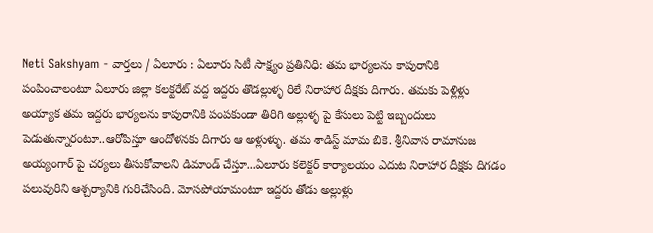Neti Sakshyam - వార్తలు / ఏలూరు : ఏలూరు సిటీ సాక్ష్యం ప్రతినిధి: తమ భార్యలను కాపురానికి పంపించాలంటూ ఏలూరు జిల్లా కలక్టరేట్ వద్ద ఇద్దరు తొడల్లుళ్ళ రిలే నిరాహార దీక్షకు దిగారు. తమకు పెళ్లిళ్లు అయ్యాక తమ ఇద్దరు భార్యలను కాపురానికి పంపకుండా తిరిగి అల్లుళ్ళ పై కేసులు పెట్టి ఇబ్బందులు పెడుతున్నారంటూ..ఆరోపిస్తూ ఆందోళనకు దిగారు ఆ అళ్లుళ్ళు. తమ శాడిస్ట్ మామ బికె. శ్రీనివాస రామానుజ అయ్యంగార్ పై చర్యలు తీసుకోవాలని డిమాండ్ చేస్తూ...ఏలూరు కలెక్టర్ కార్యాలయం ఎదుట నిరాహార దీక్షకు దిగడం పలువురిని ఆశ్చర్యానికి గురిచేసింది. మోసపోయామంటూ ఇద్దరు తోడు అల్లుళ్లు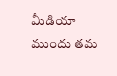మీడియా ముందు తమ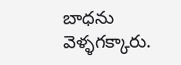బాధను వెళ్ళగక్కారు.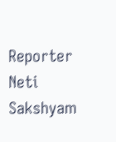Reporter
Neti Sakshyam